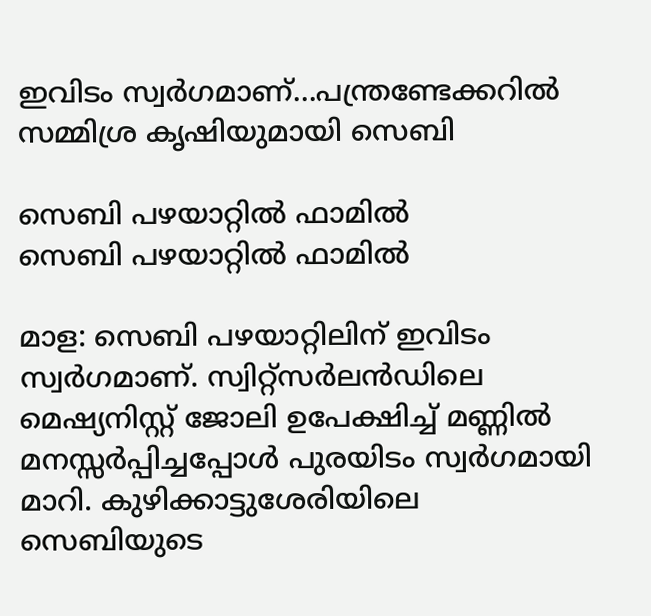ഇവിടം സ്വർഗമാണ്...പന്ത്രണ്ടേക്കറില്‍ സമ്മിശ്ര കൃഷിയുമായി സെബി

സെബി പഴയാറ്റിൽ ഫാമിൽ
സെബി പഴയാറ്റിൽ ഫാമിൽ

മാള: സെബി പഴയാറ്റിലിന് ഇവിടം സ്വർഗമാണ്. സ്വിറ്റ്സർലൻഡിലെ മെഷ്യനിസ്റ്റ് ജോലി ഉപേക്ഷിച്ച് മണ്ണിൽ മനസ്സർപ്പിച്ചപ്പോൾ പുരയിടം സ്വർഗമായി മാറി. കുഴിക്കാട്ടുശേരിയിലെ സെബിയുടെ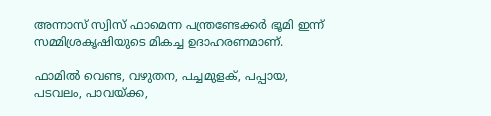അന്നാസ് സ്വിസ് ഫാമെന്ന പന്ത്രണ്ടേക്കർ ഭൂമി ഇന്ന് സമ്മിശ്രകൃഷിയുടെ മികച്ച ഉദാഹരണമാണ്.

ഫാമിൽ വെണ്ട, വഴുതന, പച്ചമുളക്, പപ്പായ, പടവലം, പാവയ്ക്ക,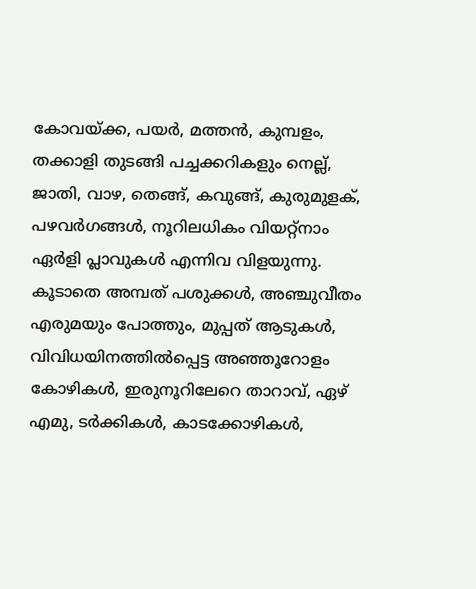കോവയ്ക്ക, പയർ, മത്തൻ, കുമ്പളം, തക്കാളി തുടങ്ങി പച്ചക്കറികളും നെല്ല്, ജാതി, വാഴ, തെങ്ങ്, കവുങ്ങ്, കുരുമുളക്, പഴവർഗങ്ങൾ, നൂറിലധികം വിയറ്റ്‌നാം ഏർളി പ്ലാവുകൾ എന്നിവ വിളയുന്നു. കൂടാതെ അമ്പത് പശുക്കൾ, അഞ്ചുവീതം എരുമയും പോത്തും, മുപ്പത് ആടുകൾ, വിവിധയിനത്തിൽപ്പെട്ട അഞ്ഞൂറോളം കോഴികൾ, ഇരുനൂറിലേറെ താറാവ്, ഏഴ് എമു, ടർക്കികൾ, കാടക്കോഴികൾ,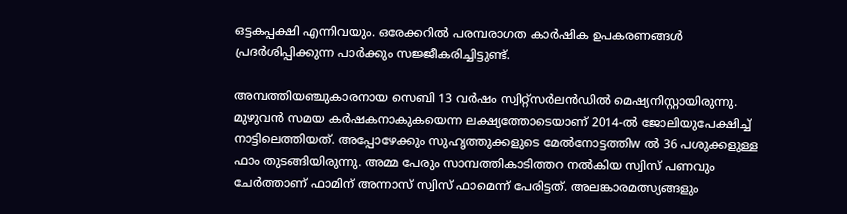ഒട്ടകപ്പക്ഷി എന്നിവയും. ഒരേക്കറിൽ പരമ്പരാഗത കാർഷിക ഉപകരണങ്ങൾ പ്രദർശിപ്പിക്കുന്ന പാർക്കും സജ്ജീകരിച്ചിട്ടുണ്ട്.

അമ്പത്തിയഞ്ചുകാരനായ സെബി 13 വർഷം സ്വിറ്റ്സർലൻഡിൽ മെഷ്യനിസ്റ്റായിരുന്നു. മുഴുവൻ സമയ കർഷകനാകുകയെന്ന ലക്ഷ്യത്തോടെയാണ് 2014-ൽ ജോലിയുപേക്ഷിച്ച് നാട്ടിലെത്തിയത്. അപ്പോഴേക്കും സുഹൃത്തുക്കളുടെ മേൽനോട്ടത്തിw ൽ 36 പശുക്കളുള്ള ഫാം തുടങ്ങിയിരുന്നു. അമ്മ പേരും സാമ്പത്തികാടിത്തറ നൽകിയ സ്വിസ് പണവും ചേർത്താണ് ഫാമിന് അന്നാസ് സ്വിസ് ഫാമെന്ന് പേരിട്ടത്. അലങ്കാരമത്സ്യങ്ങളും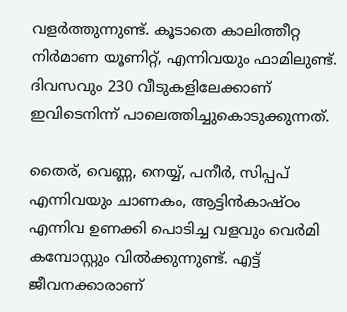വളർത്തുന്നുണ്ട്. കൂടാതെ കാലിത്തീറ്റ നിർമാണ യൂണിറ്റ്, എന്നിവയും ഫാമിലുണ്ട്. ദിവസവും 230 വീടുകളിലേക്കാണ് ഇവിടെനിന്ന് പാലെത്തിച്ചുകൊടുക്കുന്നത്.

തൈര്, വെണ്ണ, നെയ്യ്, പനീർ, സിപ്പപ് എന്നിവയും ചാണകം, ആട്ടിൻകാഷ്ഠം എന്നിവ ഉണക്കി പൊടിച്ച വളവും വെർമി കമ്പോസ്റ്റും വിൽക്കുന്നുണ്ട്. എട്ട് ജീവനക്കാരാണ്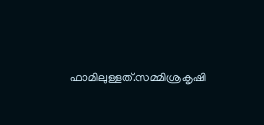ഫാമിലുള്ളത്.സമ്മിശ്രകൃഷി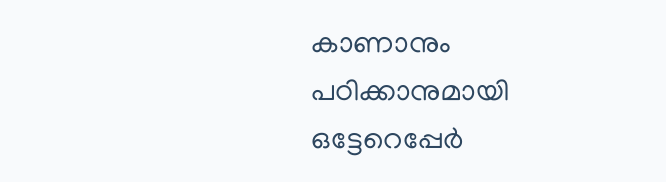കാണാനും പഠിക്കാനുമായി ഒട്ടേറെപ്പേർ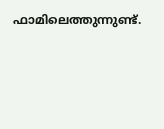ഫാമിലെത്തുന്നുണ്ട്.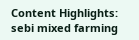Content Highlights: sebi mixed farming